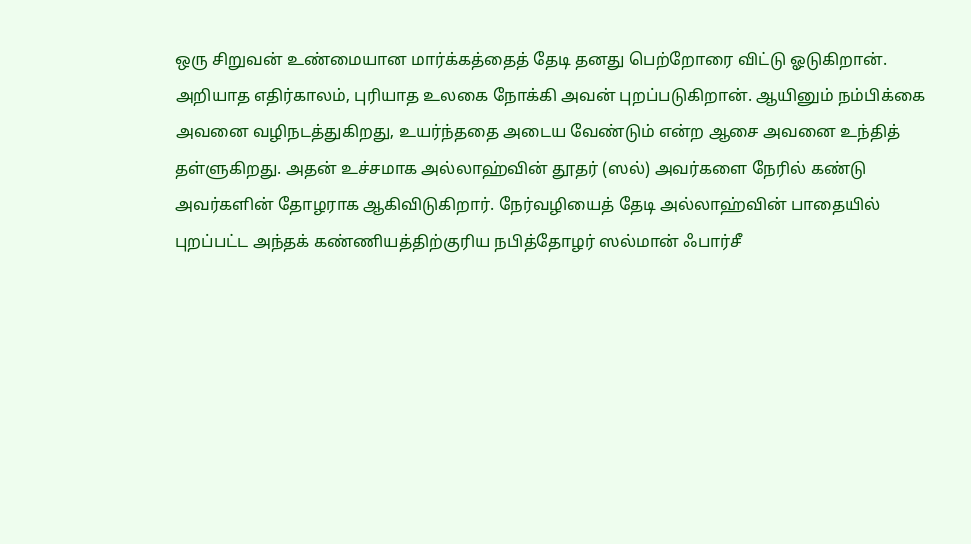ஒரு சிறுவன் உண்மையான மார்க்கத்தைத் தேடி தனது பெற்றோரை விட்டு ஓடுகிறான். அறியாத எதிர்காலம், புரியாத உலகை நோக்கி அவன் புறப்படுகிறான். ஆயினும் நம்பிக்கை அவனை வழிநடத்துகிறது, உயர்ந்ததை அடைய வேண்டும் என்ற ஆசை அவனை உந்தித் தள்ளுகிறது. அதன் உச்சமாக அல்லாஹ்வின் தூதர் (ஸல்) அவர்களை நேரில் கண்டு அவர்களின் தோழராக ஆகிவிடுகிறார். நேர்வழியைத் தேடி அல்லாஹ்வின் பாதையில் புறப்பட்ட அந்தக் கண்ணியத்திற்குரிய நபித்தோழர் ஸல்மான் ஃபார்சீ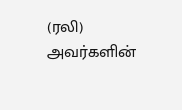(ரலி) அவர்களின்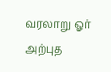வரலாறு ஓர் அற்புத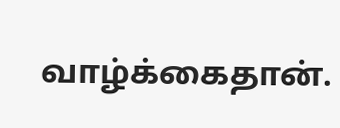வாழ்க்கைதான்.